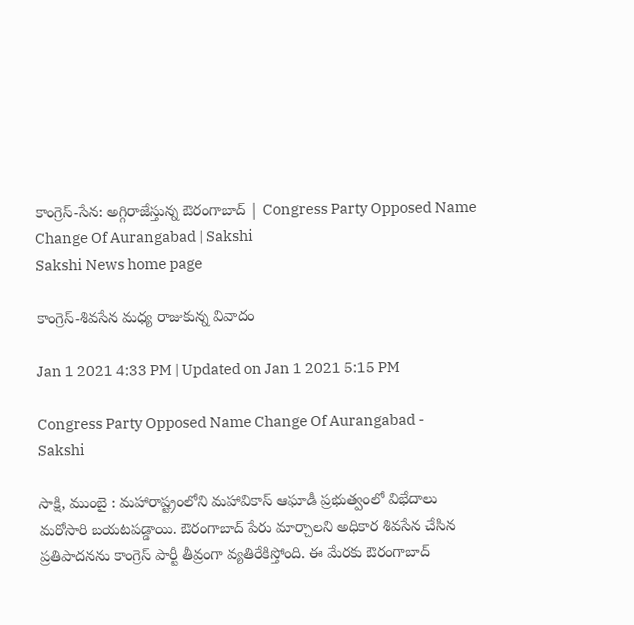కాంగ్రెస్‌-సేన: అగ్గిరాజేస్తున్న ఔరంగాబాద్ | Congress Party Opposed Name Change Of Aurangabad | Sakshi
Sakshi News home page

కాంగ్రెస్-శివసేన మధ్య రాజుకున్న వివాదం

Jan 1 2021 4:33 PM | Updated on Jan 1 2021 5:15 PM

Congress Party Opposed Name Change Of Aurangabad - Sakshi

సాక్షి, ముంబై : మహారాష్ట్రంలోని మహావికాస్‌ ఆఘాడీ ప్రభుత్వంలో విభేదాలు మరోసారి బయటపడ్డాయి. ఔరంగాబాద్‌ పేరు మార్చాలని అధికార శివసేన చేసిన ప్రతిపాదనను కాంగ్రెస్‌ పార్టీ తీవ్రంగా వ్యతిరేకిస్తోంది. ఈ మేరకు ఔరంగాబాద్‌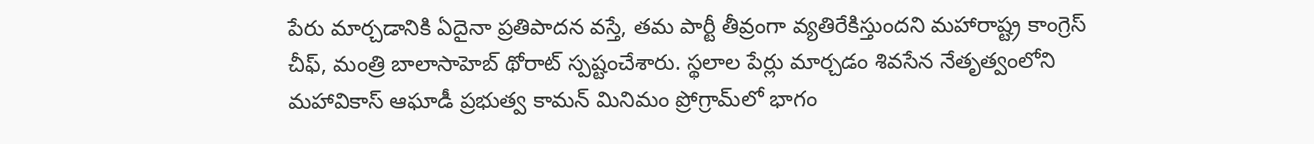పేరు మార్చడానికి ఏదైనా ప్రతిపాదన వస్తే, తమ పార్టీ తీవ్రంగా వ్యతిరేకిస్తుందని మహారాష్ట్ర కాంగ్రెస్‌ చీఫ్, మంత్రి బాలాసాహెబ్‌ థోరాట్‌ స్పష్టంచేశారు. స్థలాల పేర్లు మార్చడం శివసేన నేతృత్వంలోని మహావికాస్‌ ఆఘాడీ ప్రభుత్వ కామన్‌ మినిమం ప్రోగ్రామ్‌లో భాగం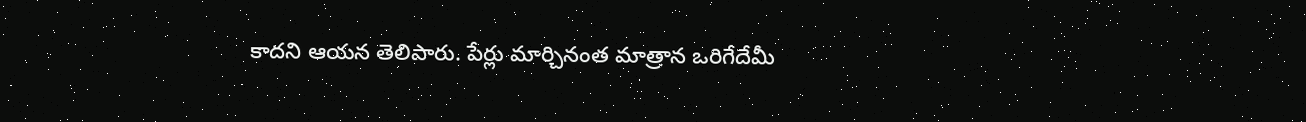కాదని ఆయన తెలిపారు. పేర్లు మార్చినంత మాత్రాన ఒరిగేదేమీ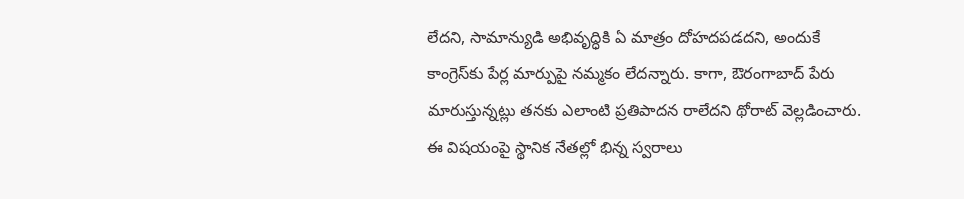లేదని, సామాన్యుడి అభివృద్ధికి ఏ మాత్రం దోహదపడదని, అందుకే కాంగ్రెస్‌కు పేర్ల మార్పుపై నమ్మకం లేదన్నారు. కాగా, ఔరంగాబాద్‌ పేరు మారుస్తున్నట్లు తనకు ఎలాంటి ప్రతిపాదన రాలేదని థోరాట్‌ వెల్లడించారు. ఈ విషయంపై స్థానిక నేతల్లో భిన్న స్వరాలు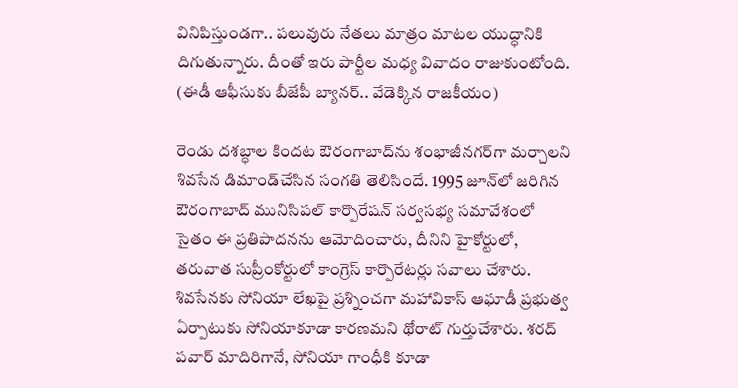వినిపిస్తుండగా.. పలువురు నేతలు మాత్రం మాటల యుద్ధానికి దిగుతున్నారు. దీంతో ఇరు పార్టీల మధ్య వివాదం రాజుకుంటోంది. (ఈడీ ఆఫీసుకు బీజేపీ బ్యానర్‌.. వేడెక్కిన రాజకీయం)

రెండు దశబ్ధాల కిందట ఔరంగాబాద్‌ను శంభాజీనగర్‌గా మర్చాలని శివసేన డిమాండ్‌చేసిన సంగతి తెలిసిందే. 1995 జూన్‌లో జరిగిన ఔరంగాబాద్‌ మునిసిపల్‌ కార్పొరేషన్‌ సర్వసభ్య సమావేశంలో సైతం ఈ ప్రతిపాదనను ఆమోదించారు, దీనిని హైకోర్టులో, తరువాత సుప్రీంకోర్టులో కాంగ్రెస్‌ కార్పొరేటర్లు సవాలు చేశారు. శివసేనకు సోనియా లేఖపై ప్రశ్నించగా మహావికాస్‌ ఆఘాడీ ప్రభుత్వ ఏర్పాటుకు సోనియాకూడా కారణమని థోరాట్‌ గుర్తుచేశారు. శరద్‌ పవార్‌ మాదిరిగానే, సోనియా గాంధీకి కూడా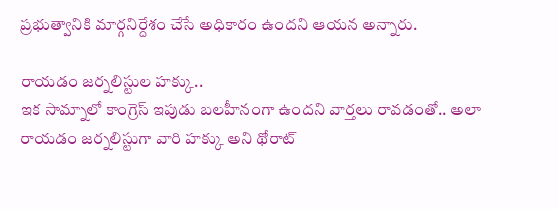ప్రభుత్వానికి మార్గనిర్దేశం చేసే అధికారం ఉందని ఆయన అన్నారు.

రాయడం జర్నలిస్టుల హక్కు..
ఇక సామ్నాలో కాంగ్రెస్‌ ఇపుడు బలహీనంగా ఉందని వార్తలు రావడంతో.. అలా రాయడం జర్నలిస్టుగా వారి హక్కు అని థోరాట్‌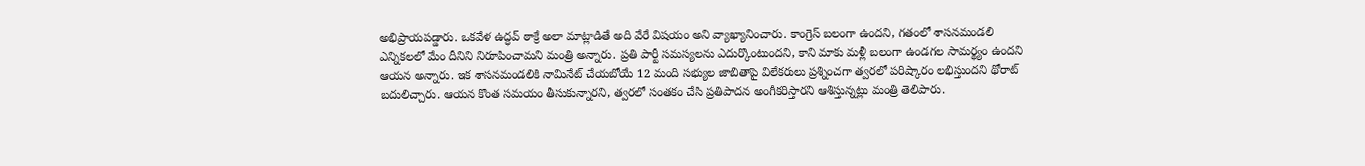అభిప్రాయపడ్డారు. ఒకవేళ ఉద్ధవ్‌ ఠాక్రే అలా మాట్లాడితే అది వేరే విషయం అని వ్యాఖ్యానించారు. కాంగ్రెస్‌ బలంగా ఉందని, గతంలో శాసనమండలి ఎన్నికలలో మేం దీనిని నిరూపించామని మంత్రి అన్నారు. ప్రతి పార్టీ సమస్యలను ఎదుర్కొంటుందని, కాని మాకు మళ్లీ బలంగా ఉండగల సామర్థ్యం ఉందని ఆయన అన్నారు. ఇక శాసనమండలికి నామినేట్‌ చేయబోయే 12 మంది సభ్యుల జాబితాపై విలేకరులు ప్రశ్నించగా త్వరలో పరిష్కారం లభిస్తుందని థోరాట్‌ బదులిచ్చారు. ఆయన కొంత సమయం తీసుకున్నారని, త్వరలో సంతకం చేసి ప్రతిపాదన అంగీకరిస్తారని ఆశిస్తున్నట్లు మంత్రి తెలిపారు.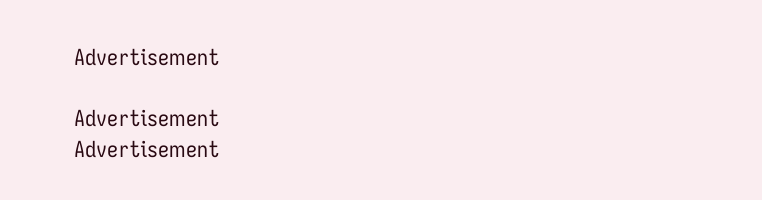Advertisement

Advertisement
Advertisement